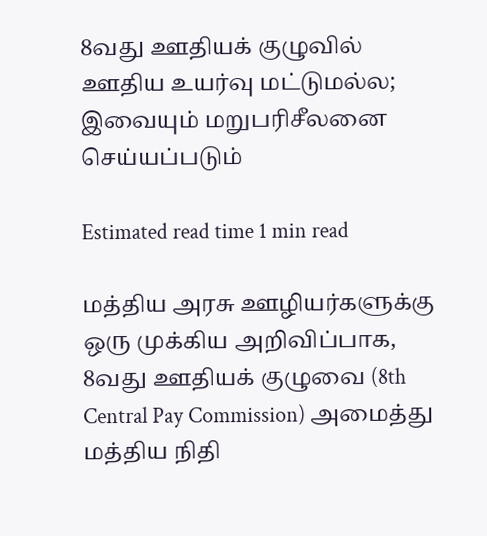8வது ஊதியக் குழுவில் ஊதிய உயர்வு மட்டுமல்ல; இவையும் மறுபரிசீலனை செய்யப்படும்

Estimated read time 1 min read

மத்திய அரசு ஊழியர்களுக்கு ஒரு முக்கிய அறிவிப்பாக, 8வது ஊதியக் குழுவை (8th Central Pay Commission) அமைத்து மத்திய நிதி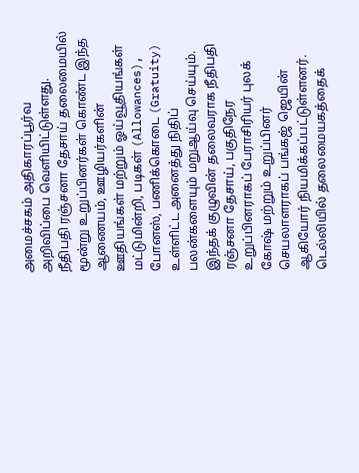அமைச்சகம் அதிகாரப்பூர்வ அறிவிப்பை வெளியிட்டுள்ளது.
நீதிபதி ரஞ்சனா தேசாய் தலைமையில் மூன்று உறுப்பினர்கள் கொண்ட இந்த ஆணையம், ஊழியர்களின் ஊதியங்கள் மற்றும் ஓய்வூதியங்கள் மட்டுமின்றி, படிகள் (Allowances), போனஸ், பணிக்கொடை (Gratuity) உள்ளிட்ட அனைத்து நிதிப் பலன்களையும் மறுஆய்வு செய்யும்.
இந்தக் குழுவின் தலைவராக நீதிபதி ரஞ்சனா தேசாய், பகுதிநேர உறுப்பினராகப் பேராசிரியர் புலக் கோஷ் மற்றும் உறுப்பினர் செயலாளராகப் பங்கஜ் ஜெயின் ஆகியோர் நியமிக்கப்பட்டுள்ளனர்.
டெல்லியில் தலைமையகத்தைக்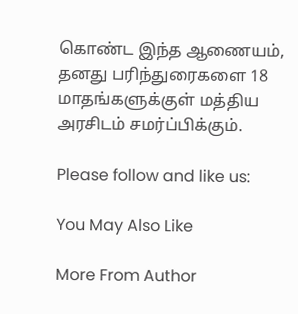கொண்ட இந்த ஆணையம், தனது பரிந்துரைகளை 18 மாதங்களுக்குள் மத்திய அரசிடம் சமர்ப்பிக்கும்.

Please follow and like us:

You May Also Like

More From Author